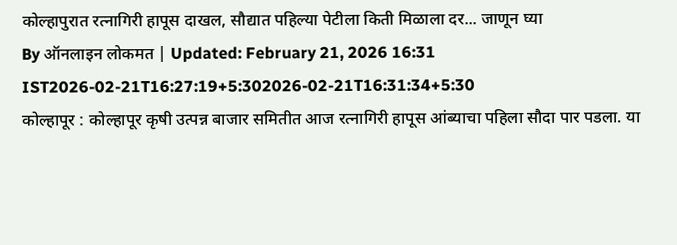कोल्हापुरात रत्नागिरी हापूस दाखल, सौद्यात पहिल्या पेटीला किती मिळाला दर... जाणून घ्या
By ऑनलाइन लोकमत | Updated: February 21, 2026 16:31 IST2026-02-21T16:27:19+5:302026-02-21T16:31:34+5:30
कोल्हापूर : कोल्हापूर कृषी उत्पन्न बाजार समितीत आज रत्नागिरी हापूस आंब्याचा पहिला सौदा पार पडला. या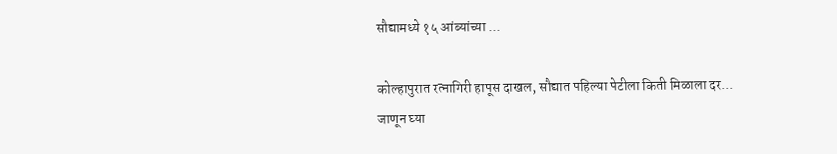सौद्यामध्ये १५ आंब्यांच्या ...

कोल्हापुरात रत्नागिरी हापूस दाखल, सौद्यात पहिल्या पेटीला किती मिळाला दर... जाणून घ्या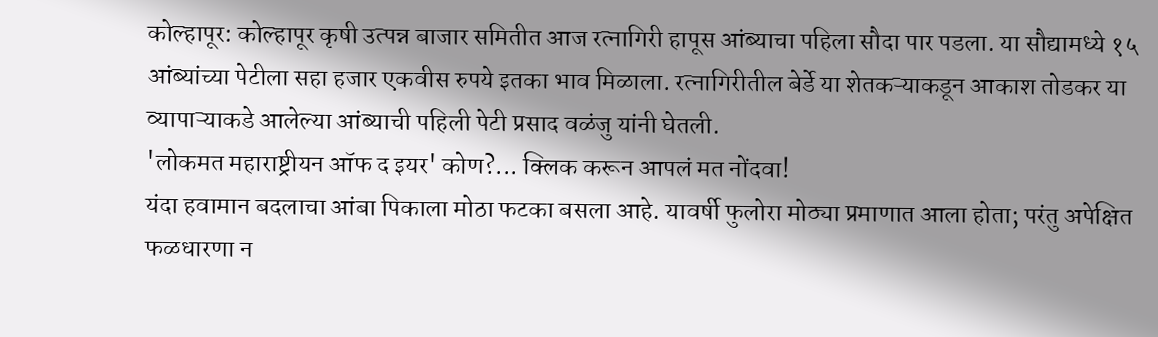कोल्हापूर: कोल्हापूर कृषी उत्पन्न बाजार समितीत आज रत्नागिरी हापूस आंब्याचा पहिला सौदा पार पडला. या सौद्यामध्ये १५ आंब्यांच्या पेटीला सहा हजार एकवीस रुपये इतका भाव मिळाला. रत्नागिरीतील बेर्डे या शेतकऱ्याकडून आकाश तोडकर या व्यापाऱ्याकडे आलेल्या आंब्याची पहिली पेटी प्रसाद वळंजु यांनी घेतली.
'लोकमत महाराष्ट्रीयन ऑफ द इयर' कोण?... क्लिक करून आपलं मत नोंदवा!
यंदा हवामान बदलाचा आंबा पिकाला मोठा फटका बसला आहे. यावर्षी फुलोरा मोठ्या प्रमाणात आला होता; परंतु अपेक्षित फळधारणा न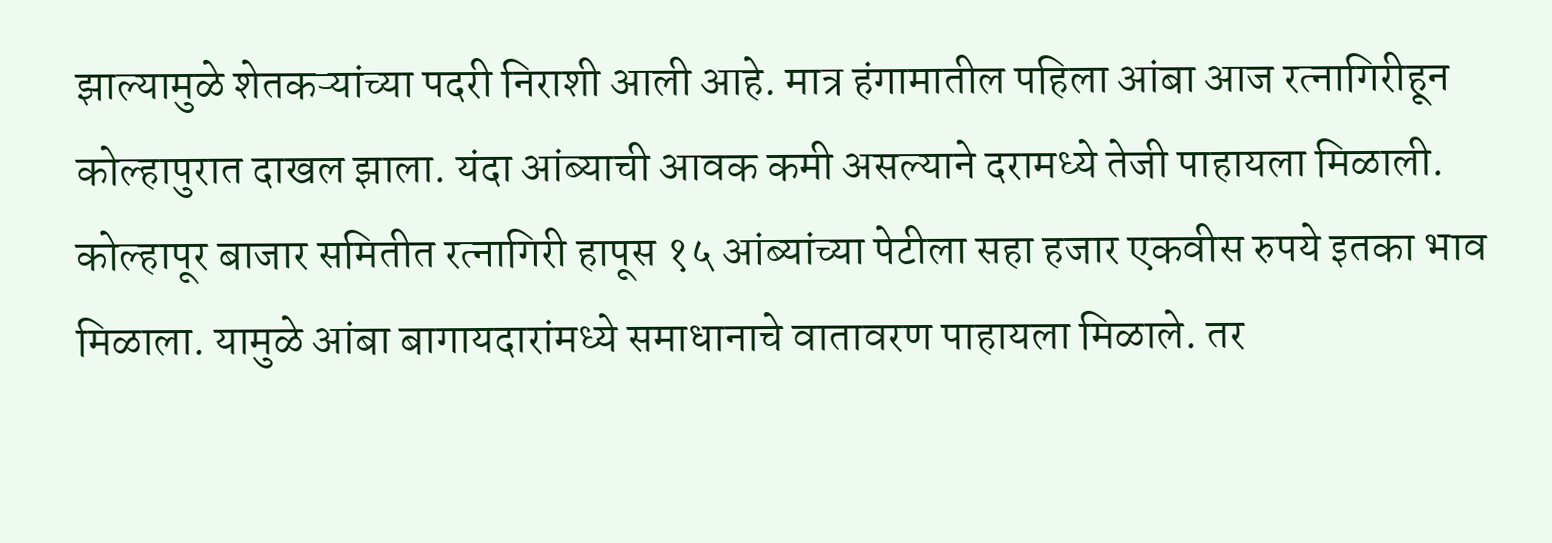झाल्यामुळे शेतकऱ्यांच्या पदरी निराशी आली आहे. मात्र हंगामातील पहिला आंबा आज रत्नागिरीहून कोल्हापुरात दाखल झाला. यंदा आंब्याची आवक कमी असल्याने दरामध्ये तेजी पाहायला मिळाली.
कोल्हापूर बाजार समितीत रत्नागिरी हापूस १५ आंब्यांच्या पेटीला सहा हजार एकवीस रुपये इतका भाव मिळाला. यामुळे आंबा बागायदारांमध्ये समाधानाचे वातावरण पाहायला मिळाले. तर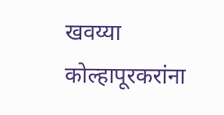खवय्या कोल्हापूरकरांना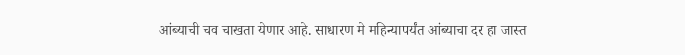आंब्याची चव चाखता येणार आहे. साधारण मे महिन्यापर्यंत आंब्याचा दर हा जास्त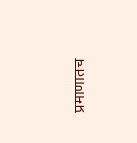प्रमाणातच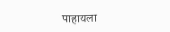पाहायला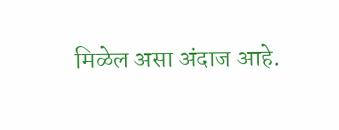मिळेल असा अंदाज आहे.